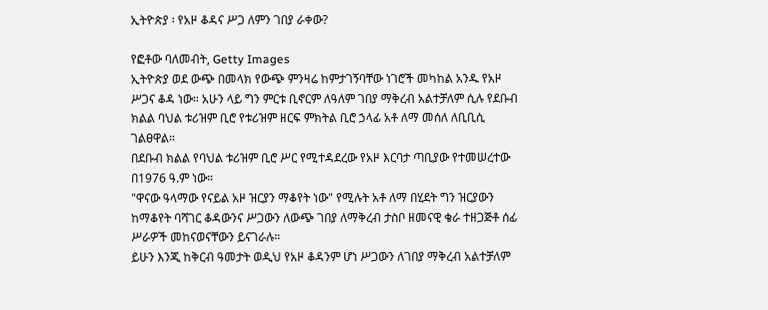ኢትዮጵያ ፡ የአዞ ቆዳና ሥጋ ለምን ገበያ ራቀው?

የፎቶው ባለመብት, Getty Images
ኢትዮጵያ ወደ ውጭ በመላክ የውጭ ምንዛሬ ከምታገኝባቸው ነገሮች መካከል አንዱ የአዞ ሥጋና ቆዳ ነው። አሁን ላይ ግን ምርቱ ቢኖርም ለዓለም ገበያ ማቅረብ አልተቻለም ሲሉ የደቡብ ክልል ባህል ቱሪዝም ቢሮ የቱሪዝም ዘርፍ ምክትል ቢሮ ኃላፊ አቶ ለማ መሰለ ለቢቢሲ ገልፀዋል።
በደቡብ ክልል የባህል ቱሪዝም ቢሮ ሥር የሚተዳደረው የአዞ እርባታ ጣቢያው የተመሠረተው በ1976 ዓ.ም ነው።
"ዋናው ዓላማው የናይል አዞ ዝርያን ማቆየት ነው" የሚሉት አቶ ለማ በሂደት ግን ዝርያውን ከማቆየት ባሻገር ቆዳውንና ሥጋውን ለውጭ ገበያ ለማቅረብ ታስቦ ዘመናዊ ቄራ ተዘጋጅቶ ሰፊ ሥራዎች መከናወናቸውን ይናገራሉ።
ይሁን እንጂ ከቅርብ ዓመታት ወዲህ የአዞ ቆዳንም ሆነ ሥጋውን ለገበያ ማቅረብ አልተቻለም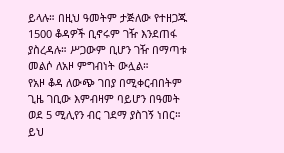ይላሉ። በዚህ ዓመትም ታጅለው የተዘጋጁ 1500 ቆዳዎች ቢኖሩም ገዥ እንደጠፋ ያስረዳሉ። ሥጋውም ቢሆን ገዥ በማጣቱ መልሶ ለአዞ ምግብነት ውሏል።
የአዞ ቆዳ ለውጭ ገበያ በሚቀርብበትም ጊዜ ገቢው እምብዛም ባይሆን በዓመት ወደ 5 ሚሊየን ብር ገደማ ያስገኝ ነበር። ይህ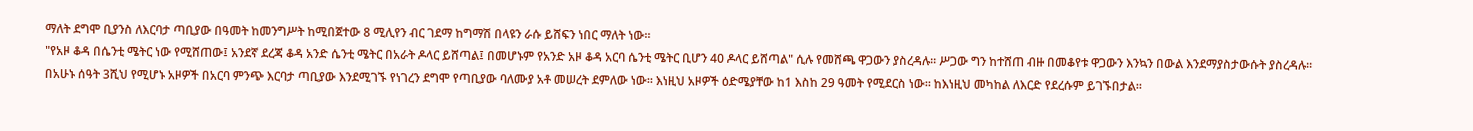ማለት ደግሞ ቢያንስ ለእርባታ ጣቢያው በዓመት ከመንግሥት ከሚበጀተው 8 ሚሊየን ብር ገደማ ከግማሽ በላዩን ራሱ ይሸፍን ነበር ማለት ነው።
"የአዞ ቆዳ በሴንቲ ሜትር ነው የሚሸጠው፤ አንደኛ ደረጃ ቆዳ አንድ ሴንቲ ሜትር በአራት ዶላር ይሸጣል፤ በመሆኑም የአንድ አዞ ቆዳ አርባ ሴንቲ ሜትር ቢሆን 40 ዶላር ይሸጣል" ሲሉ የመሸጫ ዋጋውን ያስረዳሉ። ሥጋው ግን ከተሸጠ ብዙ በመቆየቱ ዋጋውን እንኳን በውል እንደማያስታውሱት ያስረዳሉ።
በአሁኑ ሰዓት 3ሺህ የሚሆኑ አዞዎች በአርባ ምንጭ እርባታ ጣቢያው እንደሚገኙ የነገረን ደግሞ የጣቢያው ባለሙያ አቶ መሠረት ደምለው ነው። እነዚህ አዞዎች ዕድሜያቸው ከ1 እስከ 29 ዓመት የሚደርስ ነው። ከእነዚህ መካከል ለእርድ የደረሱም ይገኙበታል።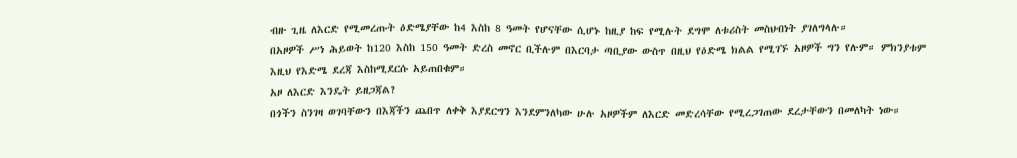ብዙ ጊዜ ለእርድ የሚመረጡት ዕድሜያቸው ከ4 እስከ 8 ዓመት የሆናቸው ሲሆኑ ከዚያ ከፍ የሚሉት ደግሞ ለቱሪስት መስህብነት ያገለግላሉ።
በአዞዎች ሥነ ሕይወት ከ120 እስከ 150 ዓመት ድረስ መኖር ቢችሉም በእርባታ ጣቢያው ውስጥ በዚህ የዕድሜ ክልል የሚገኙ አዞዎች ግን የሉም። ምክንያቱም እዚህ የእድሜ ደረጃ እስከሚደርሱ አይጠበቁም።
አዞ ለእርድ እንዴት ይዘጋጃል?
በጎችን ስንገዛ ወገባቸውን በእጃችን ጨበጥ ለቀቅ እያደርግን እንደምንለካው ሁሉ አዞዎችም ለእርድ መድረሳቸው የሚረጋገጠው ደረታቸውን በመለካት ነው።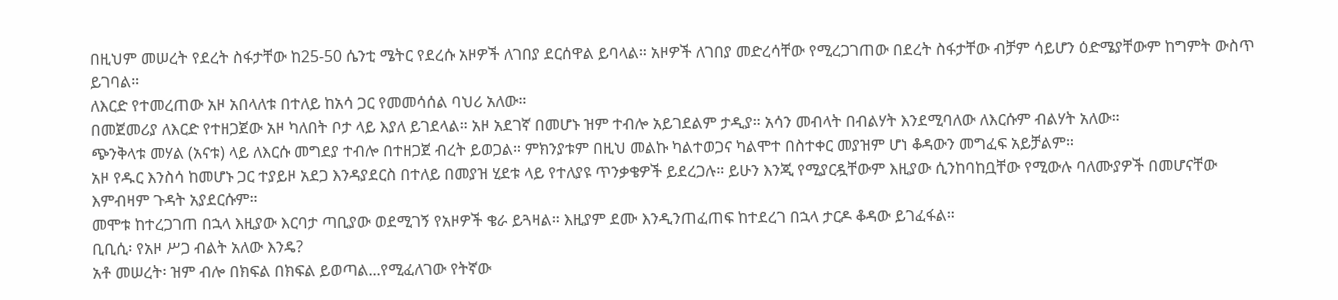በዚህም መሠረት የደረት ስፋታቸው ከ25-50 ሴንቲ ሜትር የደረሱ አዞዎች ለገበያ ደርሰዋል ይባላል። አዞዎች ለገበያ መድረሳቸው የሚረጋገጠው በደረት ስፋታቸው ብቻም ሳይሆን ዕድሜያቸውም ከግምት ውስጥ ይገባል።
ለእርድ የተመረጠው አዞ አበላለቱ በተለይ ከአሳ ጋር የመመሳሰል ባህሪ አለው።
በመጀመሪያ ለእርድ የተዘጋጀው አዞ ካለበት ቦታ ላይ እያለ ይገደላል። አዞ አደገኛ በመሆኑ ዝም ተብሎ አይገደልም ታዲያ። አሳን መብላት በብልሃት እንደሚባለው ለእርሱም ብልሃት አለው።
ጭንቅላቱ መሃል (አናቱ) ላይ ለእርሱ መግደያ ተብሎ በተዘጋጀ ብረት ይወጋል። ምክንያቱም በዚህ መልኩ ካልተወጋና ካልሞተ በስተቀር መያዝም ሆነ ቆዳውን መግፈፍ አይቻልም።
አዞ የዱር እንስሳ ከመሆኑ ጋር ተያይዞ አደጋ እንዳያደርስ በተለይ በመያዝ ሂደቱ ላይ የተለያዩ ጥንቃቄዎች ይደረጋሉ። ይሁን እንጂ የሚያርዷቸውም እዚያው ሲንከባከቧቸው የሚውሉ ባለሙያዎች በመሆናቸው እምብዛም ጉዳት አያደርሱም።
መሞቱ ከተረጋገጠ በኋላ እዚያው እርባታ ጣቢያው ወደሚገኝ የአዞዎች ቄራ ይጓዛል። እዚያም ደሙ እንዲንጠፈጠፍ ከተደረገ በኋላ ታርዶ ቆዳው ይገፈፋል።
ቢቢሲ፡ የአዞ ሥጋ ብልት አለው እንዴ?
አቶ መሠረት፡ ዝም ብሎ በክፍል በክፍል ይወጣል...የሚፈለገው የትኛው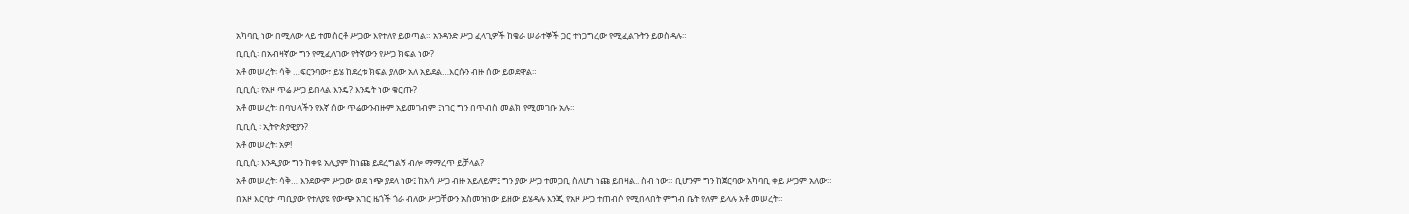አካባቢ ነው በሚለው ላይ ተመስርቶ ሥጋው እየተለየ ይወጣል። አንዳንድ ሥጋ ፈላጊዎች ከቄራ ሠራተኞች ጋር ተነጋግረው የሚፈልጉትን ይወስዳሉ።
ቢቢሲ፡ በአብዛኛው ግን የሚፈለገው የትኛውን የሥጋ ክፍል ነው?
አቶ መሠረት፡ ሳቅ …ፍርንባው፣ ይሄ ከደረቱ ክፍል ያለው አለ አይደል…እርሱን ብዙ ሰው ይወደዋል።
ቢቢሲ፡ የአዞ ጥሬ ሥጋ ይበላል እንዴ? እንዴት ነው ቁርጡ?
አቶ መሠረት፡ በባህላችን የእኛ ሰው ጥሬውንብዙም አይመገብም ፤ነገር ግን በጥብስ መልክ የሚመገቡ አሉ።
ቢቢሲ ፡ ኢትዮጵያዊያን?
አቶ መሠረት፡ አዎ!
ቢቢሲ፡ እንዲያው ግን ከቀዩ አሊያም ከነጩ ይደረግልኝ ብሎ ማማረጥ ይቻላል?
አቶ መሠረት፡ ሳቅ… እንደውም ሥጋው ወደ ነጭ ያደላ ነው፤ ከአሳ ሥጋ ብዙ አይለይም፤ ግን ያው ሥጋ ተመጋቢ ስለሆነ ነጩ ይበዛል.. ስብ ነው። ቢሆንም ግን ከጀርባው አካባቢ ቀይ ሥጋም አለው።
በአዞ እርባታ ጣቢያው የተለያዩ የውጭ አገር ዜጎች ጎራ ብለው ሥጋቸውን አስመዝነው ይዘው ይሄዳሉ እንጂ የአዞ ሥጋ ተጠብሶ የሚበላበት ምግብ ቤት የለም ይላሉ አቶ መሠረት።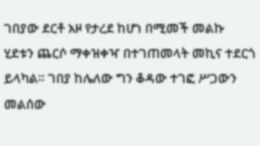ገበያው ደርቶ አዞ የታረደ ከሆነ በሚመች መልኩ ሂደቱን ጨርሶ ማቀዝቀዣ በተገጠመላት መኪና ተደርጎ ይላካል። ገበያ ከሌለው ግን ቆዳው ተገፎ ሥጋውን መልሰው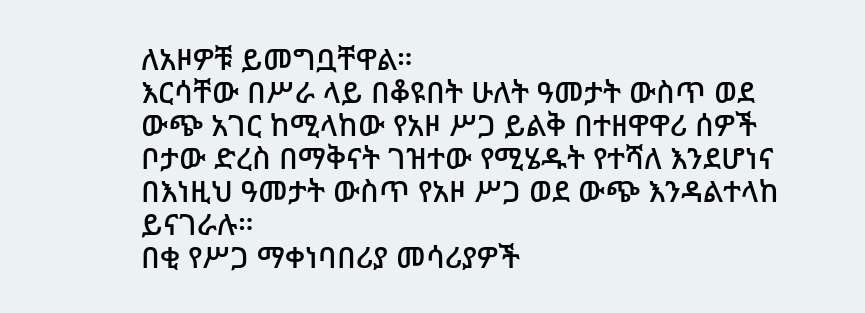ለአዞዎቹ ይመግቧቸዋል።
እርሳቸው በሥራ ላይ በቆዩበት ሁለት ዓመታት ውስጥ ወደ ውጭ አገር ከሚላከው የአዞ ሥጋ ይልቅ በተዘዋዋሪ ሰዎች ቦታው ድረስ በማቅናት ገዝተው የሚሄዱት የተሻለ እንደሆነና በእነዚህ ዓመታት ውስጥ የአዞ ሥጋ ወደ ውጭ እንዳልተላከ ይናገራሉ።
በቂ የሥጋ ማቀነባበሪያ መሳሪያዎች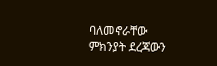ባለመኖራቸው ምክንያት ደረጃውን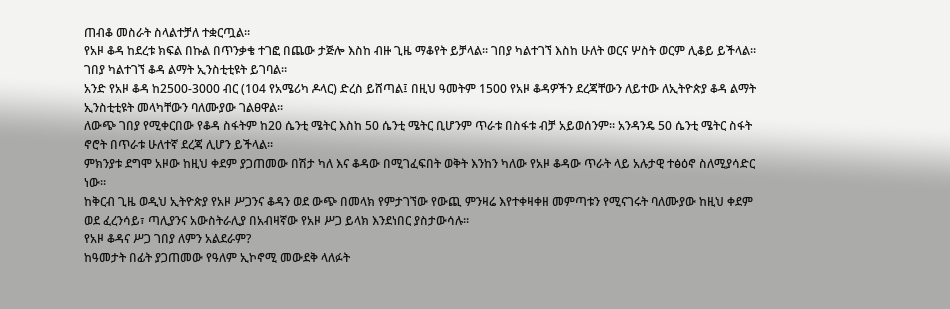ጠብቆ መስራት ስላልተቻለ ተቋርጧል።
የአዞ ቆዳ ከደረቱ ክፍል በኩል በጥንቃቄ ተገፎ በጨው ታጅሎ እስከ ብዙ ጊዜ ማቆየት ይቻላል። ገበያ ካልተገኘ እስከ ሁለት ወርና ሦስት ወርም ሊቆይ ይችላል። ገበያ ካልተገኘ ቆዳ ልማት ኢንስቲቲዩት ይገባል።
አንድ የአዞ ቆዳ ከ2500-3000 ብር (104 የአሜሪካ ዶላር) ድረስ ይሸጣል፤ በዚህ ዓመትም 1500 የአዞ ቆዳዎችን ደረጃቸውን ለይተው ለኢትዮጵያ ቆዳ ልማት ኢንስቲቲዩት መላካቸውን ባለሙያው ገልፀዋል።
ለውጭ ገበያ የሚቀርበው የቆዳ ስፋትም ከ20 ሴንቲ ሜትር እስከ 50 ሴንቲ ሜትር ቢሆንም ጥራቱ በስፋቱ ብቻ አይወሰንም። አንዳንዴ 50 ሴንቲ ሜትር ስፋት ኖሮት በጥራቱ ሁለተኛ ደረጃ ሊሆን ይችላል።
ምክንያቱ ደግሞ አዞው ከዚህ ቀደም ያጋጠመው በሽታ ካለ እና ቆዳው በሚገፈፍበት ወቅት እንከን ካለው የአዞ ቆዳው ጥራት ላይ አሉታዊ ተፅዕኖ ስለሚያሳድር ነው።
ከቅርብ ጊዜ ወዲህ ኢትዮጵያ የአዞ ሥጋንና ቆዳን ወደ ውጭ በመላክ የምታገኘው የውጪ ምንዛሬ እየተቀዛቀዘ መምጣቱን የሚናገሩት ባለሙያው ከዚህ ቀደም ወደ ፈረንሳይ፣ ጣሊያንና አውስትራሊያ በአብዛኛው የአዞ ሥጋ ይላክ እንደነበር ያስታውሳሉ።
የአዞ ቆዳና ሥጋ ገበያ ለምን አልደራም?
ከዓመታት በፊት ያጋጠመው የዓለም ኢኮኖሚ መውደቅ ላለፉት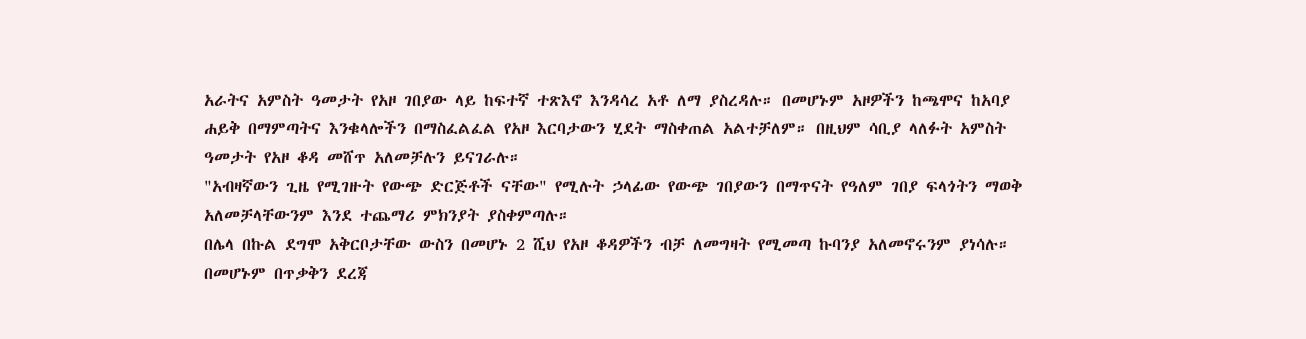አራትና አምስት ዓመታት የአዞ ገበያው ላይ ከፍተኛ ተጽእኖ እንዳሳረ አቶ ለማ ያስረዳሉ። በመሆኑም አዞዎችን ከጫሞና ከአባያ ሐይቅ በማምጣትና እንቁላሎችን በማስፈልፈል የአዞ እርባታውን ሂደት ማስቀጠል አልተቻለም። በዚህም ሳቢያ ላለፉት አምስት ዓመታት የአዞ ቆዳ መሸጥ አለመቻሉን ይናገራሉ።
"አብዛኛውን ጊዜ የሚገዙት የውጭ ድርጅቶች ናቸው" የሚሉት ኃላፊው የውጭ ገበያውን በማጥናት የዓለም ገበያ ፍላጎትን ማወቅ አለመቻላቸውንም እንደ ተጨማሪ ምክንያት ያስቀምጣሉ።
በሌላ በኩል ደግሞ አቅርቦታቸው ውስን በመሆኑ 2 ሺህ የአዞ ቆዳዎችን ብቻ ለመግዛት የሚመጣ ኩባንያ አለመኖሩንም ያነሳሉ። በመሆኑም በጥቃቅን ደረጃ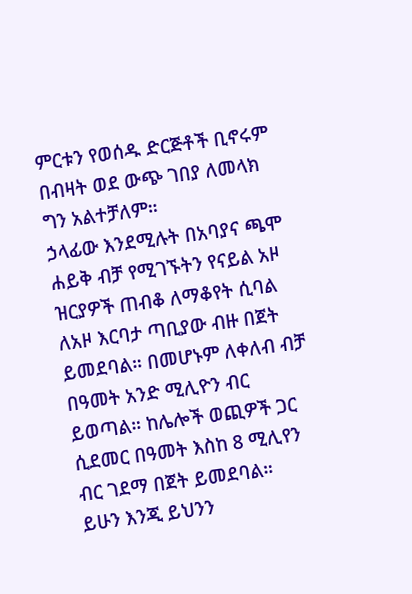ምርቱን የወሰዱ ድርጅቶች ቢኖሩም በብዛት ወደ ውጭ ገበያ ለመላክ ግን አልተቻለም።
ኃላፊው እንደሚሉት በአባያና ጫሞ ሐይቅ ብቻ የሚገኙትን የናይል አዞ ዝርያዎች ጠብቆ ለማቆየት ሲባል ለአዞ እርባታ ጣቢያው ብዙ በጀት ይመደባል። በመሆኑም ለቀለብ ብቻ በዓመት አንድ ሚሊዮን ብር ይወጣል። ከሌሎች ወጪዎች ጋር ሲደመር በዓመት እስከ 8 ሚሊየን ብር ገደማ በጀት ይመደባል።
ይሁን እንጂ ይህንን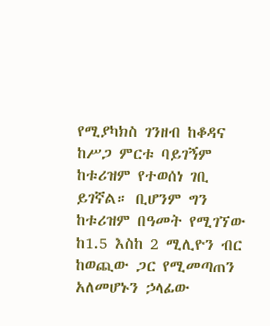የሚያካክስ ገንዘብ ከቆዳና ከሥጋ ምርቱ ባይገኝም ከቱሪዝም የተወሰነ ገቢ ይገኛል። ቢሆንም ግን ከቱሪዝም በዓመት የሚገኘው ከ1.5 እስከ 2 ሚሊዮን ብር ከወጪው ጋር የሚመጣጠን አለመሆኑን ኃላፊው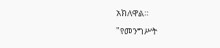አክለዋል።
"የመንግሥት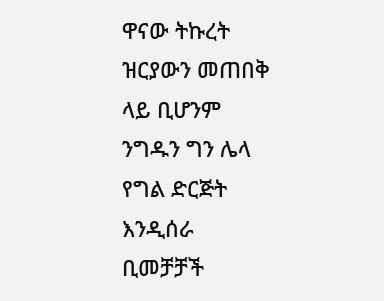ዋናው ትኩረት ዝርያውን መጠበቅ ላይ ቢሆንም ንግዱን ግን ሌላ የግል ድርጅት እንዲሰራ ቢመቻቻች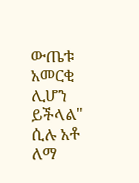ውጤቱ አመርቂ ሊሆን ይችላል" ሲሉ አቶ ለማ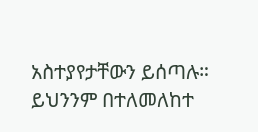አስተያየታቸውን ይሰጣሉ። ይህንንም በተለመለከተ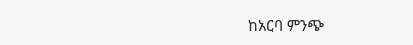ከአርባ ምንጭ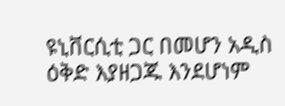ዩኒቨርሲቲ ጋር በመሆን አዲስ ዕቅድ እያዘጋጁ እንደሆነም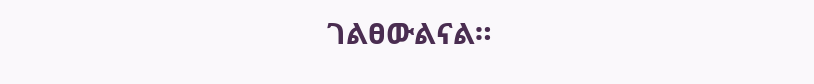ገልፀውልናል።